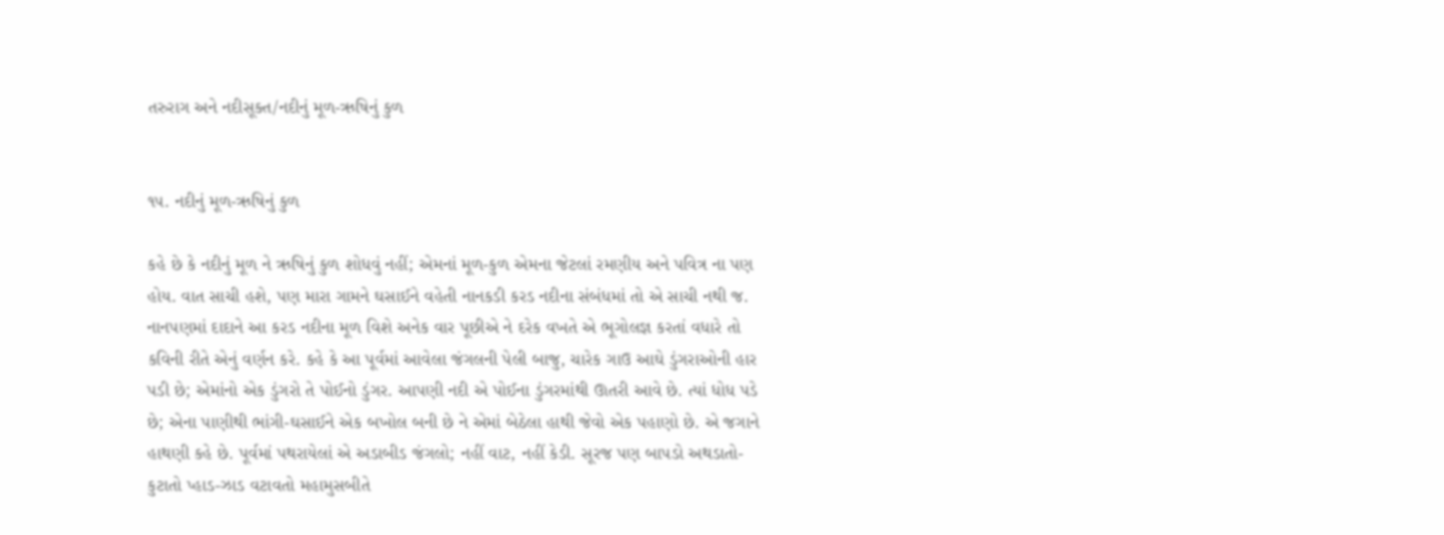તરુરાગ અને નદીસૂક્ત/નદીનું મૂળ-ઋષિનું કુળ


૧૫. નદીનું મૂળ-ઋષિનું કુળ

કહે છે કે નદીનું મૂળ ને ઋષિનું કુળ શોધવું નહીં; એમનાં મૂળ-કુળ એમના જેટલાં રમણીય અને પવિત્ર ના પણ હોય. વાત સાચી હશે, પણ મારા ગામને ઘસાઈને વહેતી નાનકડી કરડ નદીના સંબંધમાં તો એ સાચી નથી જ. નાનપણમાં દાદાને આ કરડ નદીના મૂળ વિશે અનેક વાર પૂછીએ ને દરેક વખતે એ ભૂગોલજ્ઞ કરતાં વધારે તો કવિની રીતે એનું વર્ણન કરે. કહે કે આ પૂર્વમાં આવેલા જંગલની પેલી બાજુ, ચારેક ગાઉ આઘે ડુંગરાઓની હાર પડી છે; એમાંનો એક ડુંગરો તે પોઈનો ડુંગર. આપણી નદી એ પોઈના ડુંગરમાંથી ઊતરી આવે છે. ત્યાં ધોધ પડે છે; એના પાણીથી ભાંગી-ઘસાઈને એક બખોલ બની છે ને એમાં બેઠેલા હાથી જેવો એક પહાણો છે. એ જગાને હાથણી કહે છે. પૂર્વમાં પથરાયેલાં એ અડાબીડ જંગલો; નહીં વાટ, નહીં કેડી. સૂરજ પણ બાપડો અથડાતો-કુટાતો પ્હાડ-ઝાડ વટાવતો મહામુસબીતે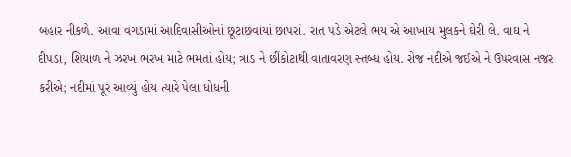બહાર નીકળે. આવા વગડામાં આદિવાસીઓનાં છૂટાછવાયાં છાપરાં. રાત પડે એટલે ભય એ આખાય મુલકને ઘેરી લે. વાઘ ને દીપડા, શિયાળ ને ઝરખ ભરખ માટે ભમતાં હોય; ત્રાડ ને છીંકોટાથી વાતાવરણ સ્તબ્ધ હોય. રોજ નદીએ જઈએ ને ઉપરવાસ નજર કરીએ; નદીમાં પૂર આવ્યું હોય ત્યારે પેલા ધોધની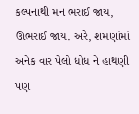કલ્પનાથી મન ભરાઈ જાય, ઊભરાઈ જાય. અરે, શમણાંમાં અનેક વાર પેલો ધોધ ને હાથણી પણ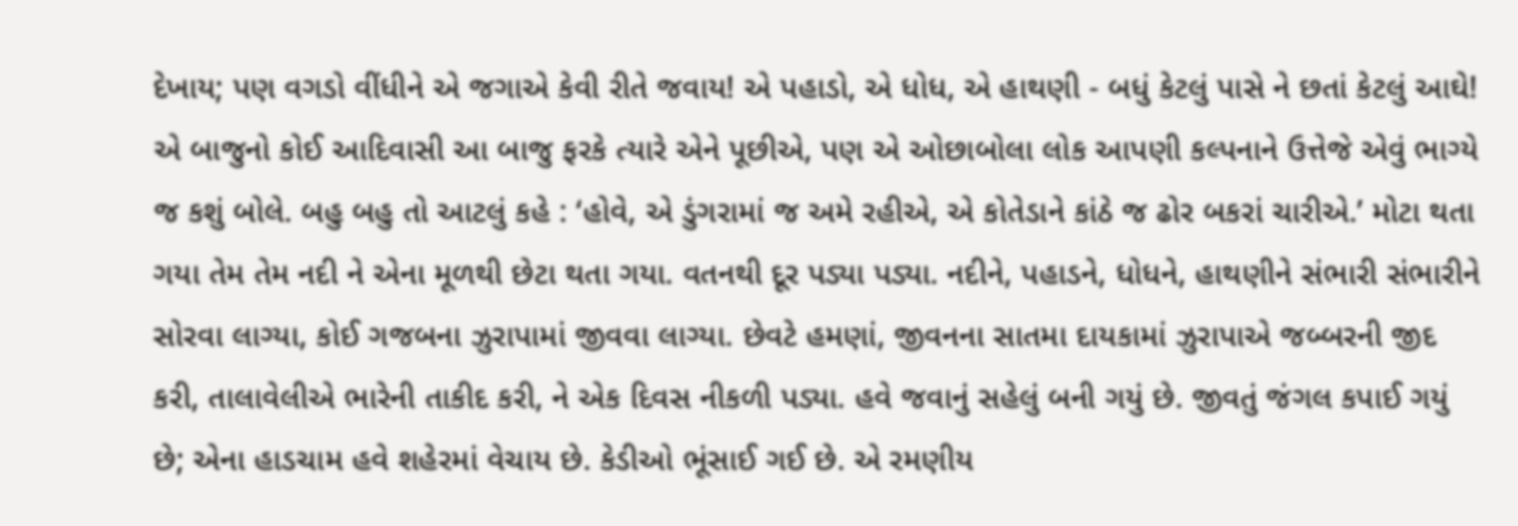દેખાય; પણ વગડો વીંધીને એ જગાએ કેવી રીતે જવાય! એ પહાડો, એ ધોધ, એ હાથણી - બધું કેટલું પાસે ને છતાં કેટલું આઘે! એ બાજુનો કોઈ આદિવાસી આ બાજુ ફરકે ત્યારે એને પૂછીએ, પણ એ ઓછાબોલા લોક આપણી કલ્પનાને ઉત્તેજે એવું ભાગ્યે જ કશું બોલે. બહુ બહુ તો આટલું કહે : ‘હોવે, એ ડુંગરામાં જ અમે રહીએ, એ કોતેડાને કાંઠે જ ઢોર બકરાં ચારીએ.’ મોટા થતા ગયા તેમ તેમ નદી ને એના મૂળથી છેટા થતા ગયા. વતનથી દૂર પડ્યા પડ્યા. નદીને, પહાડને, ધોધને, હાથણીને સંભારી સંભારીને સોરવા લાગ્યા, કોઈ ગજબના ઝુરાપામાં જીવવા લાગ્યા. છેવટે હમણાં, જીવનના સાતમા દાયકામાં ઝુરાપાએ જબ્બરની જીદ કરી, તાલાવેલીએ ભારેની તાકીદ કરી, ને એક દિવસ નીકળી પડ્યા. હવે જવાનું સહેલું બની ગયું છે. જીવતું જંગલ કપાઈ ગયું છે; એના હાડચામ હવે શહેરમાં વેચાય છે. કેડીઓ ભૂંસાઈ ગઈ છે. એ રમણીય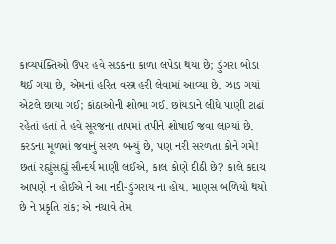કાવ્યપંક્તિઓ ઉપર હવે સડકના કાળા લપેડા થયા છે; ડુંગરા બોડા થઈ ગયા છે, એમનાં હરિત વસ્ત્ર હરી લેવામાં આવ્યા છે. ઝાડ ગયાં એટલે છાયા ગઈ; કાંઠાઓની શોભા ગઈ. છાંયડાને લીધે પાણી ટાઢાં રહેતાં હતાં તે હવે સૂરજના તાપમાં તપીને શોષાઈ જવા લાગ્યાં છે. કરડના મૂળમાં જવાનું સરળ બન્યું છે, પણ નરી સરળતા કોને ગમે! છતાં રહ્યુંસહ્યું સૌન્દર્ય માણી લઈએ, કાલ કોણે દીઠી છે? કાલે કદાચ આપણે ન હોઈએ ને આ નદી-ડુંગરાય ના હોય. માણસ બળિયો થયો છે ને પ્રકૃતિ રાંક; એ નચાવે તેમ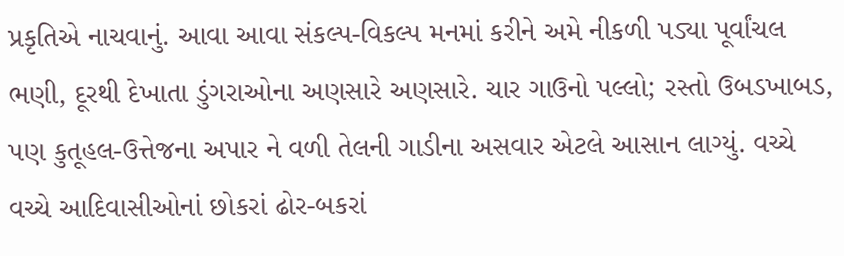પ્રકૃતિએ નાચવાનું. આવા આવા સંકલ્પ-વિકલ્પ મનમાં કરીને અમે નીકળી પડ્યા પૂર્વાંચલ ભણી, દૂરથી દેખાતા ડુંગરાઓના અણસારે અણસારે. ચાર ગાઉનો પલ્લો; રસ્તો ઉબડખાબડ, પણ કુતૂહલ-ઉત્તેજના અપાર ને વળી તેલની ગાડીના અસવાર એટલે આસાન લાગ્યું. વચ્ચે વચ્ચે આદિવાસીઓનાં છોકરાં ઢોર-બકરાં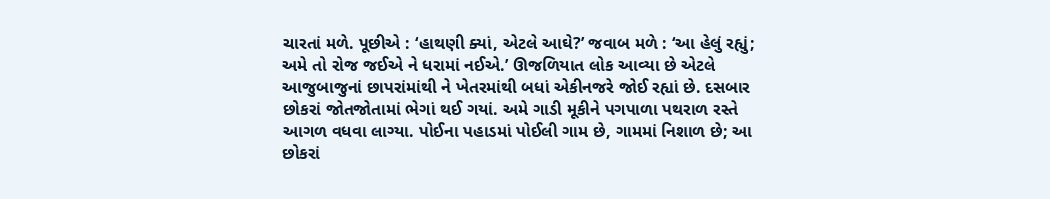ચારતાં મળે. પૂછીએ : ‘હાથણી ક્યાં, એટલે આઘે?’ જવાબ મળે : ‘આ હેલું રહ્યું; અમે તો રોજ જઈએ ને ધરામાં નઈએ.’ ઊજળિયાત લોક આવ્યા છે એટલે આજુબાજુનાં છાપરાંમાંથી ને ખેતરમાંથી બધાં એકીનજરે જોઈ રહ્યાં છે. દસબાર છોકરાં જોતજોતામાં ભેગાં થઈ ગયાં. અમે ગાડી મૂકીને પગપાળા પથરાળ રસ્તે આગળ વધવા લાગ્યા. પોઈના પહાડમાં પોઈલી ગામ છે, ગામમાં નિશાળ છે; આ છોકરાં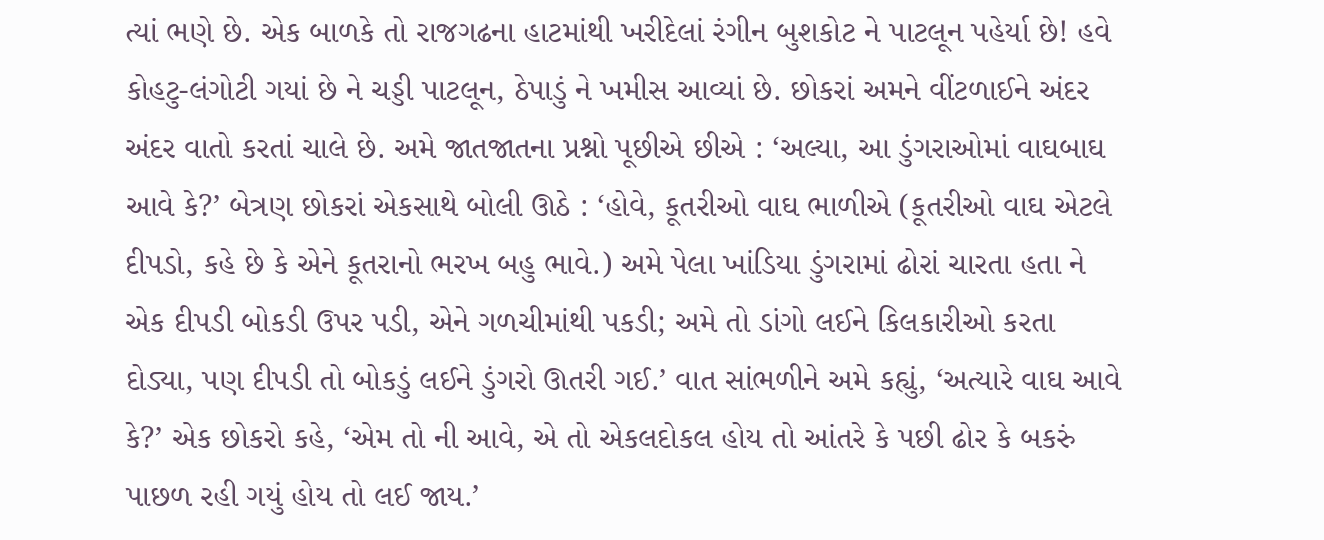ત્યાં ભણે છે. એક બાળકે તો રાજગઢના હાટમાંથી ખરીદેલાં રંગીન બુશકોટ ને પાટલૂન પહેર્યા છે! હવે કોહટુ-લંગોટી ગયાં છે ને ચડ્ડી પાટલૂન, ઠેપાડું ને ખમીસ આવ્યાં છે. છોકરાં અમને વીંટળાઈને અંદર અંદર વાતો કરતાં ચાલે છે. અમે જાતજાતના પ્રશ્નો પૂછીએ છીએ : ‘અલ્યા, આ ડુંગરાઓમાં વાઘબાઘ આવે કે?’ બેત્રણ છોકરાં એકસાથે બોલી ઊઠે : ‘હોવે, કૂતરીઓ વાઘ ભાળીએ (કૂતરીઓ વાઘ એટલે દીપડો, કહે છે કે એને કૂતરાનો ભરખ બહુ ભાવે.) અમે પેલા ખાંડિયા ડુંગરામાં ઢોરાં ચારતા હતા ને એક દીપડી બોકડી ઉપર પડી, એને ગળચીમાંથી પકડી; અમે તો ડાંગો લઈને કિલકારીઓ કરતા દોડ્યા, પણ દીપડી તો બોકડું લઈને ડુંગરો ઊતરી ગઈ.’ વાત સાંભળીને અમે કહ્યું, ‘અત્યારે વાઘ આવે કે?’ એક છોકરો કહે, ‘એમ તો ની આવે, એ તો એકલદોકલ હોય તો આંતરે કે પછી ઢોર કે બકરું પાછળ રહી ગયું હોય તો લઈ જાય.’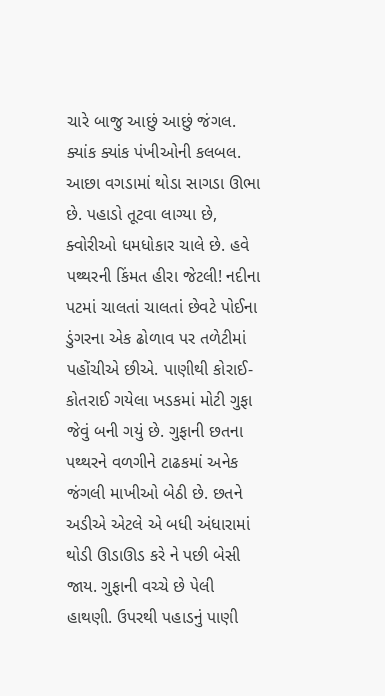ચારે બાજુ આછું આછું જંગલ. ક્યાંક ક્યાંક પંખીઓની કલબલ. આછા વગડામાં થોડા સાગડા ઊભા છે. પહાડો તૂટવા લાગ્યા છે, ક્વોરીઓ ધમધોકાર ચાલે છે. હવે પથ્થરની કિંમત હીરા જેટલી! નદીના પટમાં ચાલતાં ચાલતાં છેવટે પોઈના ડુંગરના એક ઢોળાવ પર તળેટીમાં પહોંચીએ છીએ. પાણીથી કોરાઈ-કોતરાઈ ગયેલા ખડકમાં મોટી ગુફા જેવું બની ગયું છે. ગુફાની છતના પથ્થરને વળગીને ટાઢકમાં અનેક જંગલી માખીઓ બેઠી છે. છતને અડીએ એટલે એ બધી અંધારામાં થોડી ઊડાઊડ કરે ને પછી બેસી જાય. ગુફાની વચ્ચે છે પેલી હાથણી. ઉપરથી પહાડનું પાણી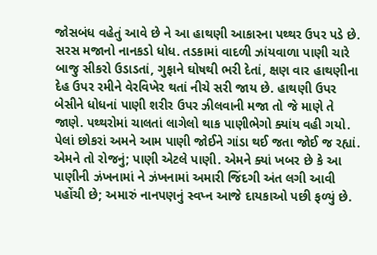જોસબંધ વહેતું આવે છે ને આ હાથણી આકારના પથ્થર ઉપર પડે છે. સરસ મજાનો નાનકડો ધોધ. તડકામાં વાદળી ઝાંયવાળા પાણી ચારે બાજુ સીકરો ઉડાડતાં, ગુફાને ઘોષથી ભરી દેતાં, ક્ષણ વાર હાથણીના દેહ ઉપર રમીને વેરવિખેર થતાં નીચે સરી જાય છે. હાથણી ઉપર બેસીને ધોધનાં પાણી શરીર ઉપર ઝીલવાની મજા તો જે માણે તે જાણે. પથ્થરોમાં ચાલતાં લાગેલો થાક પાણીભેગો ક્યાંય વહી ગયો. પેલાં છોકરાં અમને આમ પાણી જોઈને ગાંડા થઈ જતા જોઈ જ રહ્યાં. એમને તો રોજનું; પાણી એટલે પાણી. એમને ક્યાં ખબર છે કે આ પાણીની ઝંખનામાં ને ઝંખનામાં અમારી જિંદગી અંત લગી આવી પહોંચી છે; અમારું નાનપણનું સ્વપ્ન આજે દાયકાઓ પછી ફળ્યું છે.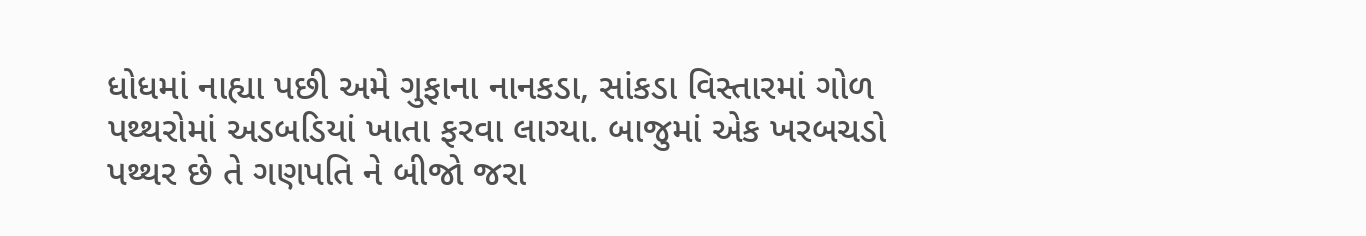ધોધમાં નાહ્યા પછી અમે ગુફાના નાનકડા, સાંકડા વિસ્તારમાં ગોળ પથ્થરોમાં અડબડિયાં ખાતા ફરવા લાગ્યા. બાજુમાં એક ખરબચડો પથ્થર છે તે ગણપતિ ને બીજો જરા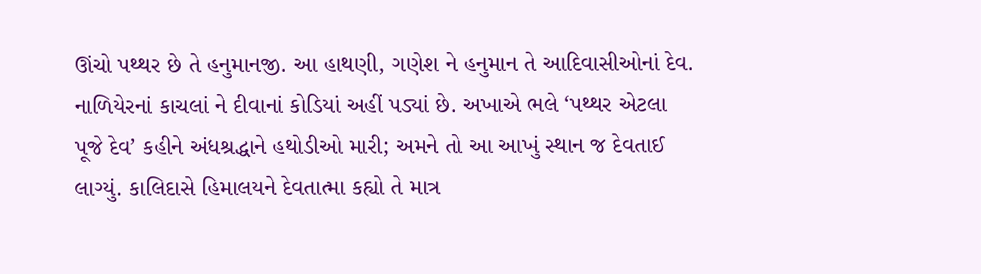ઊંચો પથ્થર છે તે હનુમાનજી. આ હાથણી, ગણેશ ને હનુમાન તે આદિવાસીઓનાં દેવ. નાળિયેરનાં કાચલાં ને દીવાનાં કોડિયાં અહીં પડ્યાં છે. અખાએ ભલે ‘પથ્થર એટલા પૂજે દેવ’ કહીને અંધશ્રદ્ધાને હથોડીઓ મારી; અમને તો આ આખું સ્થાન જ દેવતાઈ લાગ્યું. કાલિદાસે હિમાલયને દેવતાત્મા કહ્યો તે માત્ર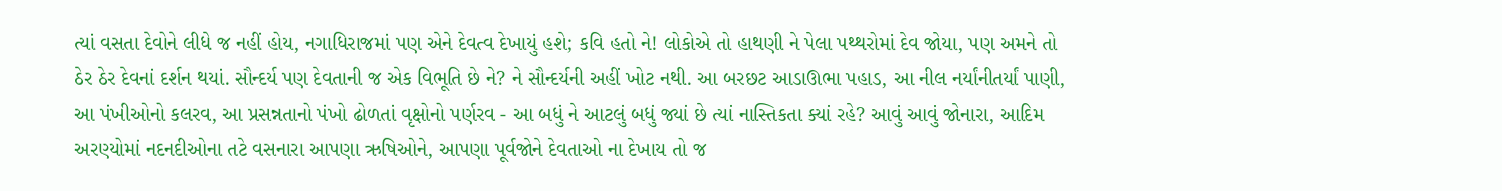ત્યાં વસતા દેવોને લીધે જ નહીં હોય, નગાધિરાજમાં પણ એને દેવત્વ દેખાયું હશે; કવિ હતો ને! લોકોએ તો હાથણી ને પેલા પથ્થરોમાં દેવ જોયા, પણ અમને તો ઠેર ઠેર દેવનાં દર્શન થયાં. સૌન્દર્ય પણ દેવતાની જ એક વિભૂતિ છે ને? ને સૌન્દર્યની અહીં ખોટ નથી. આ બરછટ આડાઊભા પહાડ, આ નીલ નર્યાંનીતર્યાં પાણી, આ પંખીઓનો કલરવ, આ પ્રસન્નતાનો પંખો ઢોળતાં વૃક્ષોનો પર્ણરવ - આ બધું ને આટલું બધું જ્યાં છે ત્યાં નાસ્તિકતા ક્યાં રહે? આવું આવું જોનારા, આદિમ અરણ્યોમાં નદનદીઓના તટે વસનારા આપણા ઋષિઓને, આપણા પૂર્વજોને દેવતાઓ ના દેખાય તો જ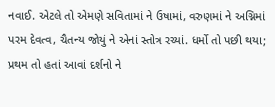નવાઈ. એટલે તો એમણે સવિતામાં ને ઉષામાં, વરુણમાં ને અગ્નિમાં પરમ દેવત્વ, ચૈતન્ય જોયું ને એનાં સ્તોત્ર રચ્યાં. ધર્મો તો પછી થયા; પ્રથમ તો હતાં આવાં દર્શનો ને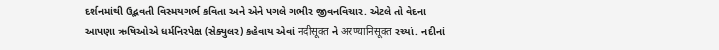દર્શનમાંથી ઉદ્ભવતી વિસ્મયગર્ભ કવિતા અને એને પગલે ગભીર જીવનવિચાર. એટલે તો વેદના આપણા ઋષિઓએ ધર્મનિરપેક્ષ (સેક્યુલર) કહેવાય એવાં नदीसूक्त ને अरण्यानिसूक्त રચ્યાં. નદીનાં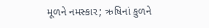મૂળને નમસ્કાર; ઋષિનાં કુળને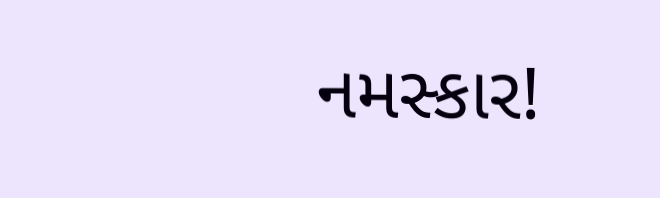નમસ્કાર!